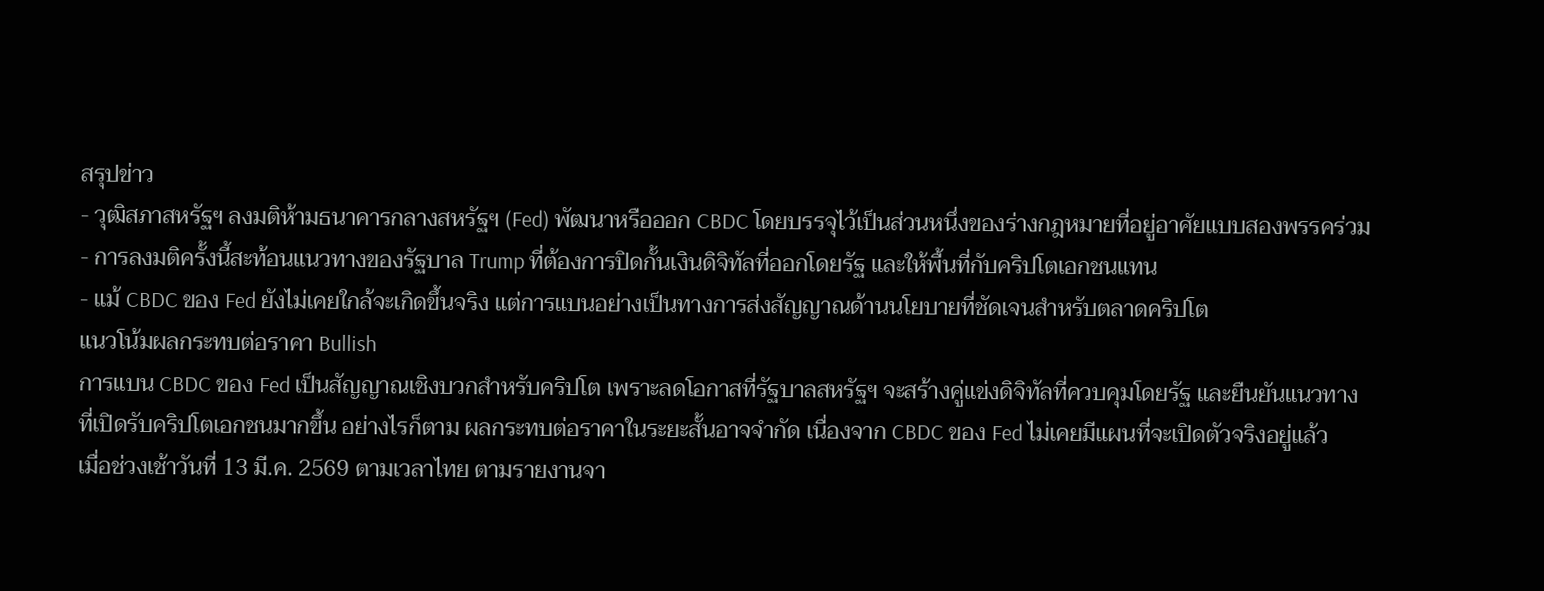สรุปข่าว
- วุฒิสภาสหรัฐฯ ลงมติห้ามธนาคารกลางสหรัฐฯ (Fed) พัฒนาหรือออก CBDC โดยบรรจุไว้เป็นส่วนหนึ่งของร่างกฎหมายที่อยู่อาศัยแบบสองพรรคร่วม
- การลงมติครั้งนี้สะท้อนแนวทางของรัฐบาล Trump ที่ต้องการปิดกั้นเงินดิจิทัลที่ออกโดยรัฐ และให้พื้นที่กับคริปโตเอกชนแทน
- แม้ CBDC ของ Fed ยังไม่เคยใกล้จะเกิดขึ้นจริง แต่การแบนอย่างเป็นทางการส่งสัญญาณด้านนโยบายที่ชัดเจนสำหรับตลาดคริปโต
แนวโน้มผลกระทบต่อราคา Bullish
การแบน CBDC ของ Fed เป็นสัญญาณเชิงบวกสำหรับคริปโต เพราะลดโอกาสที่รัฐบาลสหรัฐฯ จะสร้างคู่แข่งดิจิทัลที่ควบคุมโดยรัฐ และยืนยันแนวทางที่เปิดรับคริปโตเอกชนมากขึ้น อย่างไรก็ตาม ผลกระทบต่อราคาในระยะสั้นอาจจำกัด เนื่องจาก CBDC ของ Fed ไม่เคยมีแผนที่จะเปิดตัวจริงอยู่แล้ว
เมื่อช่วงเช้าวันที่ 13 มี.ค. 2569 ตามเวลาไทย ตามรายงานจา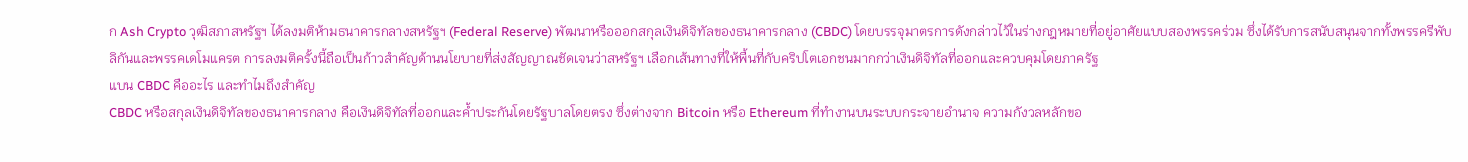ก Ash Crypto วุฒิสภาสหรัฐฯ ได้ลงมติห้ามธนาคารกลางสหรัฐฯ (Federal Reserve) พัฒนาหรือออกสกุลเงินดิจิทัลของธนาคารกลาง (CBDC) โดยบรรจุมาตรการดังกล่าวไว้ในร่างกฎหมายที่อยู่อาศัยแบบสองพรรคร่วม ซึ่งได้รับการสนับสนุนจากทั้งพรรครีพับลิกันและพรรคเดโมแครต การลงมติครั้งนี้ถือเป็นก้าวสำคัญด้านนโยบายที่ส่งสัญญาณชัดเจนว่าสหรัฐฯ เลือกเส้นทางที่ให้พื้นที่กับคริปโตเอกชนมากกว่าเงินดิจิทัลที่ออกและควบคุมโดยภาครัฐ
แบน CBDC คืออะไร และทำไมถึงสำคัญ
CBDC หรือสกุลเงินดิจิทัลของธนาคารกลาง คือเงินดิจิทัลที่ออกและค้ำประกันโดยรัฐบาลโดยตรง ซึ่งต่างจาก Bitcoin หรือ Ethereum ที่ทำงานบนระบบกระจายอำนาจ ความกังวลหลักขอ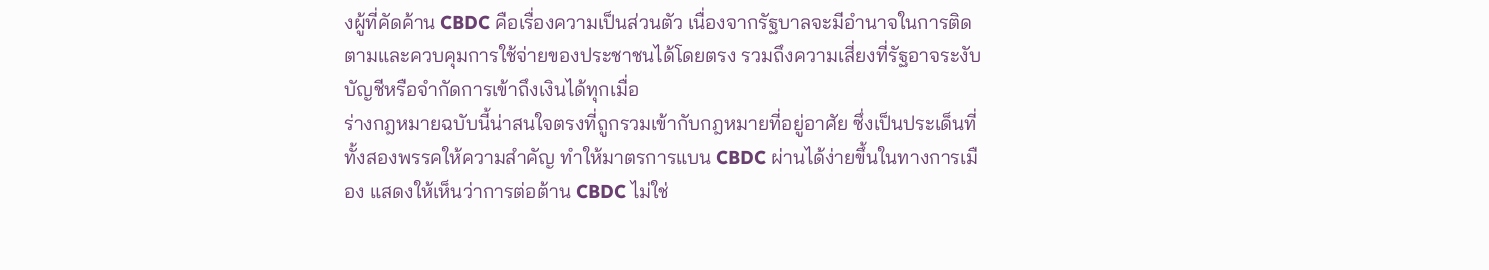งผู้ที่คัดค้าน CBDC คือเรื่องความเป็นส่วนตัว เนื่องจากรัฐบาลจะมีอำนาจในการติดตามและควบคุมการใช้จ่ายของประชาชนได้โดยตรง รวมถึงความเสี่ยงที่รัฐอาจระงับบัญชีหรือจำกัดการเข้าถึงเงินได้ทุกเมื่อ
ร่างกฎหมายฉบับนี้น่าสนใจตรงที่ถูกรวมเข้ากับกฎหมายที่อยู่อาศัย ซึ่งเป็นประเด็นที่ทั้งสองพรรคให้ความสำคัญ ทำให้มาตรการแบน CBDC ผ่านได้ง่ายขึ้นในทางการเมือง แสดงให้เห็นว่าการต่อต้าน CBDC ไม่ใช่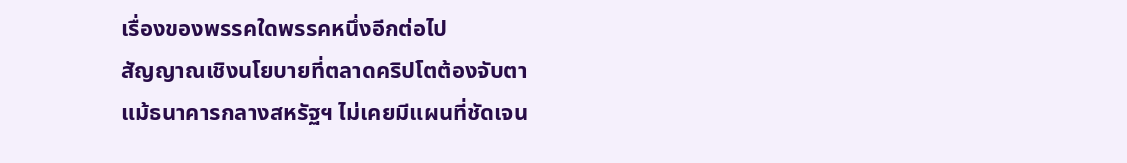เรื่องของพรรคใดพรรคหนึ่งอีกต่อไป
สัญญาณเชิงนโยบายที่ตลาดคริปโตต้องจับตา
แม้ธนาคารกลางสหรัฐฯ ไม่เคยมีแผนที่ชัดเจน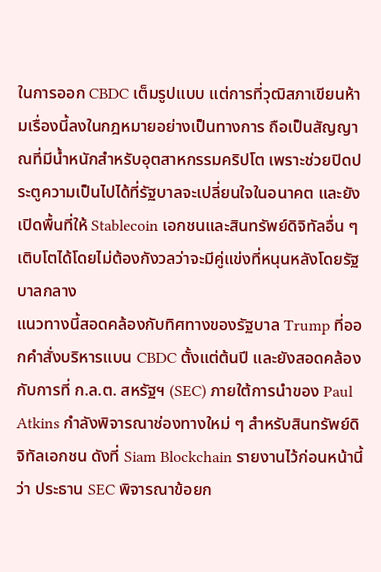ในการออก CBDC เต็มรูปแบบ แต่การที่วุฒิสภาเขียนห้ามเรื่องนี้ลงในกฎหมายอย่างเป็นทางการ ถือเป็นสัญญาณที่มีน้ำหนักสำหรับอุตสาหกรรมคริปโต เพราะช่วยปิดประตูความเป็นไปได้ที่รัฐบาลจะเปลี่ยนใจในอนาคต และยังเปิดพื้นที่ให้ Stablecoin เอกชนและสินทรัพย์ดิจิทัลอื่น ๆ เติบโตได้โดยไม่ต้องกังวลว่าจะมีคู่แข่งที่หนุนหลังโดยรัฐบาลกลาง
แนวทางนี้สอดคล้องกับทิศทางของรัฐบาล Trump ที่ออกคำสั่งบริหารแบน CBDC ตั้งแต่ต้นปี และยังสอดคล้องกับการที่ ก.ล.ต. สหรัฐฯ (SEC) ภายใต้การนำของ Paul Atkins กำลังพิจารณาช่องทางใหม่ ๆ สำหรับสินทรัพย์ดิจิทัลเอกชน ดังที่ Siam Blockchain รายงานไว้ก่อนหน้านี้ว่า ประธาน SEC พิจารณาข้อยก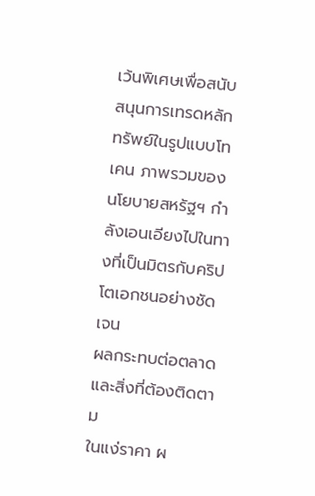เว้นพิเศษเพื่อสนับสนุนการเทรดหลักทรัพย์ในรูปแบบโทเคน ภาพรวมของนโยบายสหรัฐฯ กำลังเอนเอียงไปในทางที่เป็นมิตรกับคริปโตเอกชนอย่างชัดเจน
ผลกระทบต่อตลาดและสิ่งที่ต้องติดตาม
ในแง่ราคา ผ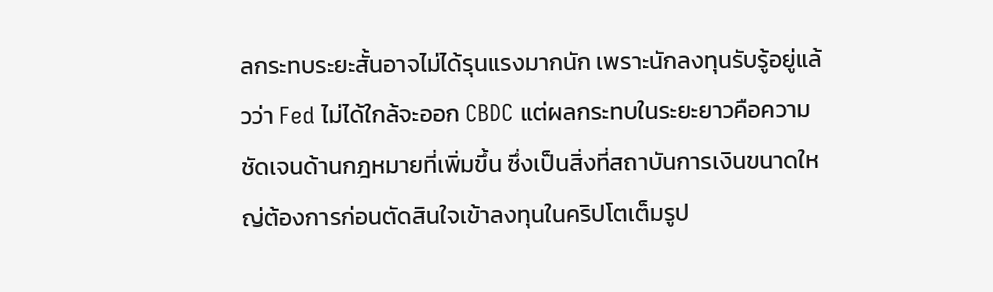ลกระทบระยะสั้นอาจไม่ได้รุนแรงมากนัก เพราะนักลงทุนรับรู้อยู่แล้วว่า Fed ไม่ได้ใกล้จะออก CBDC แต่ผลกระทบในระยะยาวคือความชัดเจนด้านกฎหมายที่เพิ่มขึ้น ซึ่งเป็นสิ่งที่สถาบันการเงินขนาดใหญ่ต้องการก่อนตัดสินใจเข้าลงทุนในคริปโตเต็มรูป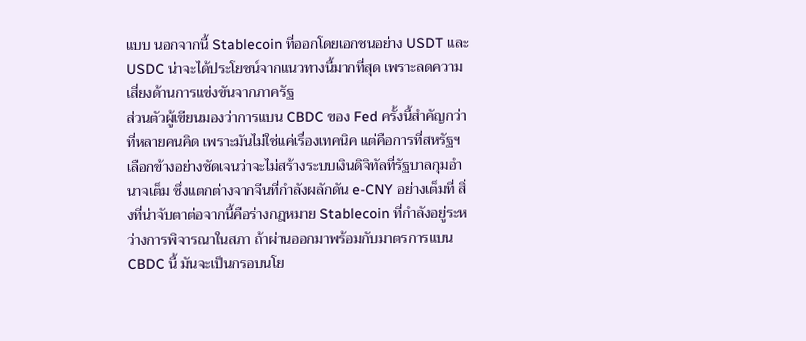แบบ นอกจากนี้ Stablecoin ที่ออกโดยเอกชนอย่าง USDT และ USDC น่าจะได้ประโยชน์จากแนวทางนี้มากที่สุด เพราะลดความเสี่ยงด้านการแข่งขันจากภาครัฐ
ส่วนตัวผู้เขียนมองว่าการแบน CBDC ของ Fed ครั้งนี้สำคัญกว่าที่หลายคนคิด เพราะมันไม่ใช่แค่เรื่องเทคนิค แต่คือการที่สหรัฐฯ เลือกข้างอย่างชัดเจนว่าจะไม่สร้างระบบเงินดิจิทัลที่รัฐบาลกุมอำนาจเต็ม ซึ่งแตกต่างจากจีนที่กำลังผลักดัน e-CNY อย่างเต็มที่ สิ่งที่น่าจับตาต่อจากนี้คือร่างกฎหมาย Stablecoin ที่กำลังอยู่ระหว่างการพิจารณาในสภา ถ้าผ่านออกมาพร้อมกับมาตรการแบน CBDC นี้ มันจะเป็นกรอบนโย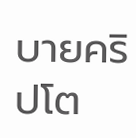บายคริปโต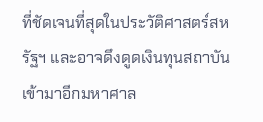ที่ชัดเจนที่สุดในประวัติศาสตร์สหรัฐฯ และอาจดึงดูดเงินทุนสถาบันเข้ามาอีกมหาศาล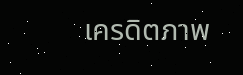เครดิตภาพ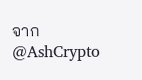จาก @AshCrypto